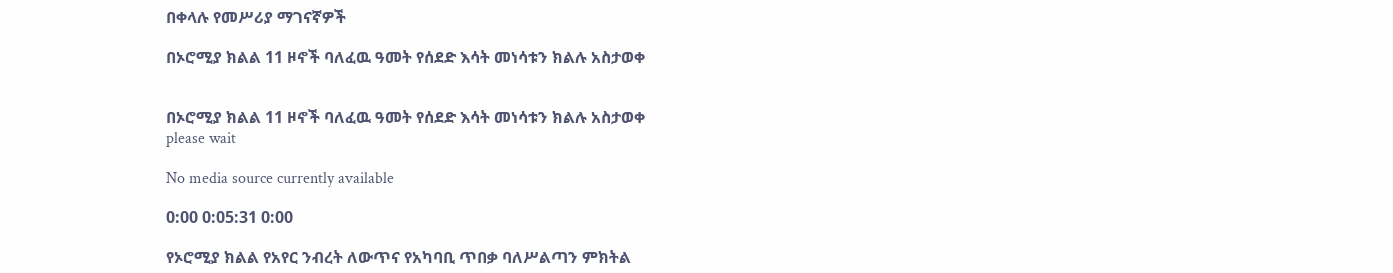በቀላሉ የመሥሪያ ማገናኛዎች

በኦሮሚያ ክልል 11 ዞኖች ባለፈዉ ዓመት የሰደድ እሳት መነሳቱን ክልሉ አስታወቀ


በኦሮሚያ ክልል 11 ዞኖች ባለፈዉ ዓመት የሰደድ እሳት መነሳቱን ክልሉ አስታወቀ
please wait

No media source currently available

0:00 0:05:31 0:00

የኦሮሚያ ክልል የአየር ንብረት ለውጥና የአካባቢ ጥበቃ ባለሥልጣን ምክትል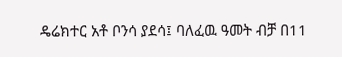ዴሬክተር አቶ ቦንሳ ያደሳ፤ ባለፈዉ ዓመት ብቻ በ11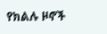የክልሉ ዞኖች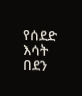የሰደድ እሳት በደን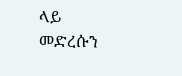ላይ መድረሱን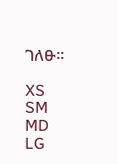ገለፁ።

XS
SM
MD
LG